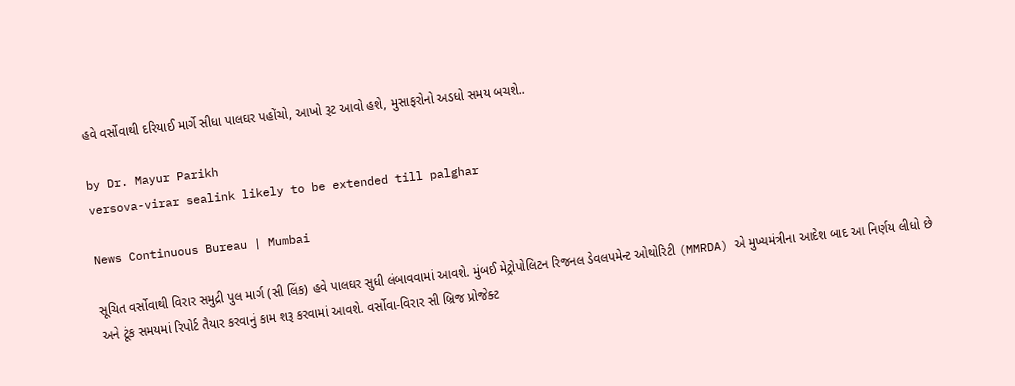હવે વર્સોવાથી દરિયાઈ માર્ગે સીધા પાલઘર પહોંચો, આખો રૂટ આવો હશે, મુસાફરોનો અડધો સમય બચશે..

by Dr. Mayur Parikh
versova-virar sealink likely to be extended till palghar

News Continuous Bureau | Mumbai

સૂચિત વર્સોવાથી વિરાર સમુદ્રી પુલ માર્ગ (સી લિંક) હવે પાલઘર સુધી લંબાવવામાં આવશે. મુંબઈ મેટ્રોપોલિટન રિજનલ ડેવલપમેન્ટ ઓથોરિટી (MMRDA) એ મુખ્યમંત્રીના આદેશ બાદ આ નિર્ણય લીધો છે અને ટૂંક સમયમાં રિપોર્ટ તૈયાર કરવાનું કામ શરૂ કરવામાં આવશે. વર્સોવા-વિરાર સી બ્રિજ પ્રોજેક્ટ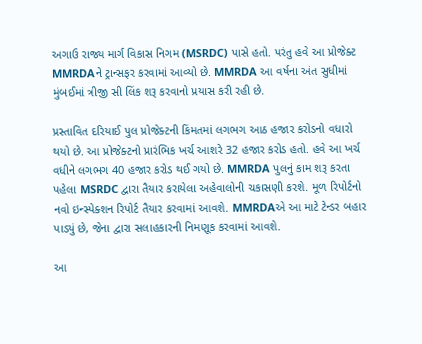અગાઉ રાજ્ય માર્ગ વિકાસ નિગમ (MSRDC) પાસે હતો. પરંતુ હવે આ પ્રોજેક્ટ MMRDAને ટ્રાન્સફર કરવામાં આવ્યો છે. MMRDA આ વર્ષના અંત સુધીમાં મુંબઈમાં ત્રીજી સી લિંક શરૂ કરવાનો પ્રયાસ કરી રહી છે.

પ્રસ્તાવિત દરિયાઈ પુલ પ્રોજેક્ટની કિંમતમાં લગભગ આઠ હજાર કરોડનો વધારો થયો છે. આ પ્રોજેક્ટનો પ્રારંભિક ખર્ચ આશરે 32 હજાર કરોડ હતો. હવે આ ખર્ચ વધીને લગભગ 40 હજાર કરોડ થઈ ગયો છે. MMRDA પુલનું કામ શરૂ કરતા પહેલા MSRDC દ્વારા તૈયાર કરાયેલા અહેવાલોની ચકાસણી કરશે. મૂળ રિપોર્ટનો નવો ઇન્સ્પેક્શન રિપોર્ટ તૈયાર કરવામાં આવશે. MMRDAએ આ માટે ટેન્ડર બહાર પાડ્યું છે, જેના દ્વારા સલાહકારની નિમણૂક કરવામાં આવશે.

આ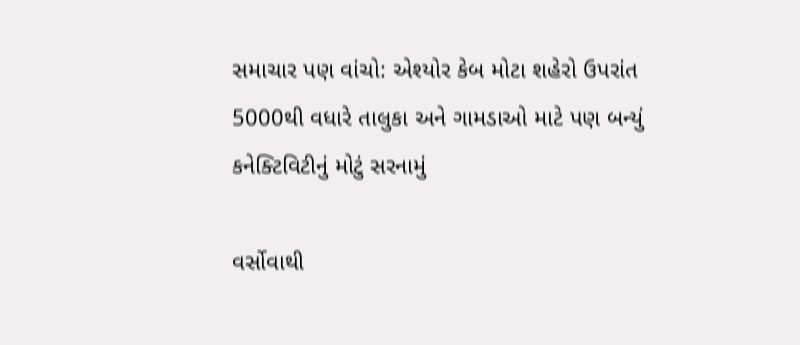સમાચાર પણ વાંચો: એશ્યોર કેબ મોટા શહેરો ઉપરાંત 5000થી વધારે તાલુકા અને ગામડાઓ માટે પણ બન્યું કનેક્ટિવિટીનું મોટું સરનામું

વર્સોવાથી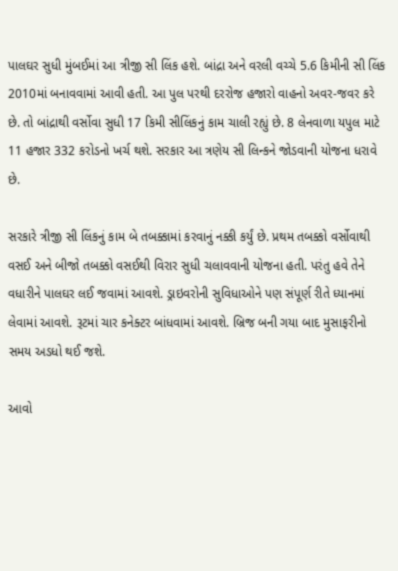પાલઘર સુધી મુંબઈમાં આ ત્રીજી સી લિંક હશે. બાંદ્રા અને વરલી વચ્ચે 5.6 કિમીની સી લિંક 2010માં બનાવવામાં આવી હતી. આ પુલ પરથી દરરોજ હજારો વાહનો અવર-જવર કરે છે. તો બાંદ્રાથી વર્સોવા સુધી 17 કિમી સીલિંકનું કામ ચાલી રહ્યું છે. 8 લેનવાળા યપુલ માટે 11 હજાર 332 કરોડનો ખર્ચ થશે. સરકાર આ ત્રણેય સી લિન્કને જોડવાની યોજના ધરાવે છે.

સરકારે ત્રીજી સી લિંકનું કામ બે તબક્કામાં કરવાનું નક્કી કર્યું છે. પ્રથમ તબક્કો વર્સોવાથી વસઈ અને બીજો તબક્કો વસઈથી વિરાર સુધી ચલાવવાની યોજના હતી. પરંતુ હવે તેને વધારીને પાલઘર લઈ જવામાં આવશે. ડ્રાઇવરોની સુવિધાઓને પણ સંપૂર્ણ રીતે ધ્યાનમાં લેવામાં આવશે. રૂટમાં ચાર કનેક્ટર બાંધવામાં આવશે. બ્રિજ બની ગયા બાદ મુસાફરીનો સમય અડધો થઈ જશે.

આવો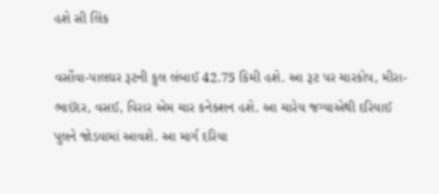હશે સી લિંક

વર્સોવા-પાલઘર રૂટની કુલ લંબાઈ 42.75 કિમી હશે. આ રૂટ પર ચારકોપ, મીરા-ભાઈંદર, વસઈ, વિરાર એમ ચાર કનેક્શન હશે. આ ચારેય જગ્યાએથી દરિયાઈ પુલને જોડવામાં આવશે. આ માર્ગ દરિયા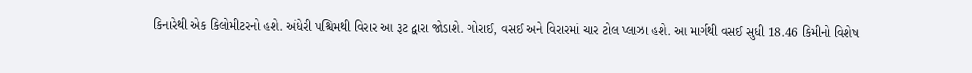કિનારેથી એક કિલોમીટરનો હશે. અંધેરી પશ્ચિમથી વિરાર આ રૂટ દ્વારા જોડાશે. ગોરાઈ, વસઈ અને વિરારમાં ચાર ટોલ પ્લાઝા હશે. આ માર્ગથી વસઈ સુધી 18.46 કિમીનો વિશેષ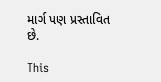માર્ગ પણ પ્રસ્તાવિત છે.

This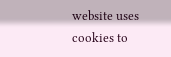website uses cookies to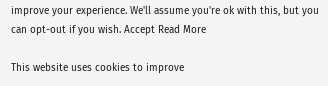improve your experience. We'll assume you're ok with this, but you can opt-out if you wish. Accept Read More

This website uses cookies to improve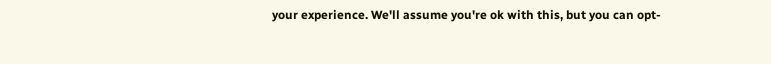your experience. We'll assume you're ok with this, but you can opt-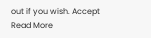out if you wish. Accept Read More